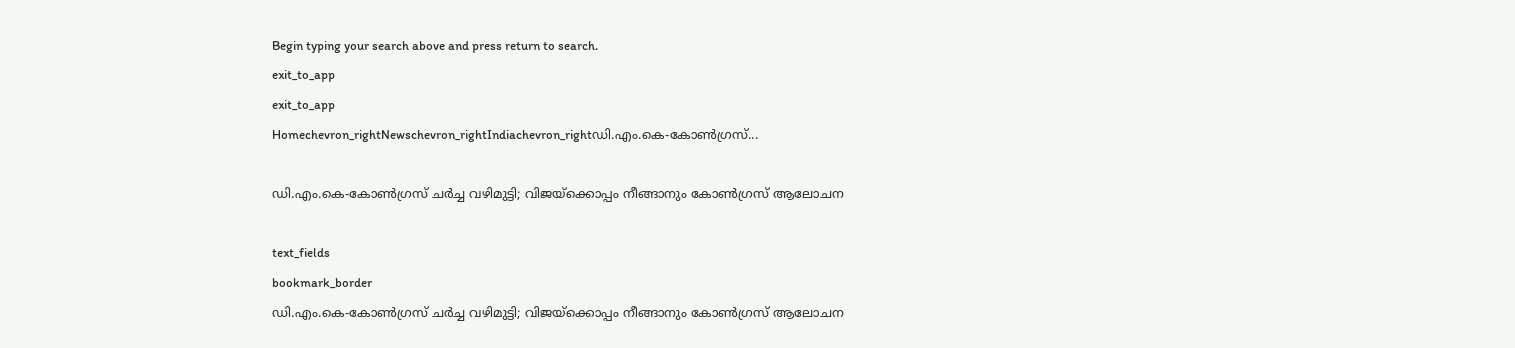Begin typing your search above and press return to search.
exit_to_app
exit_to_app
Homechevron_rightNewschevron_rightIndiachevron_rightഡി.എം.കെ-കോൺഗ്രസ്...

ഡി.എം.കെ-കോൺഗ്രസ് ചർച്ച വഴിമുട്ടി; വിജയ്ക്കൊപ്പം നീങ്ങാനും കോൺഗ്രസ് ആലോചന

text_fields
bookmark_border
ഡി.എം.കെ-കോൺഗ്രസ് ചർച്ച വഴിമുട്ടി; വിജയ്ക്കൊപ്പം നീങ്ങാനും കോൺഗ്രസ് ആലോചന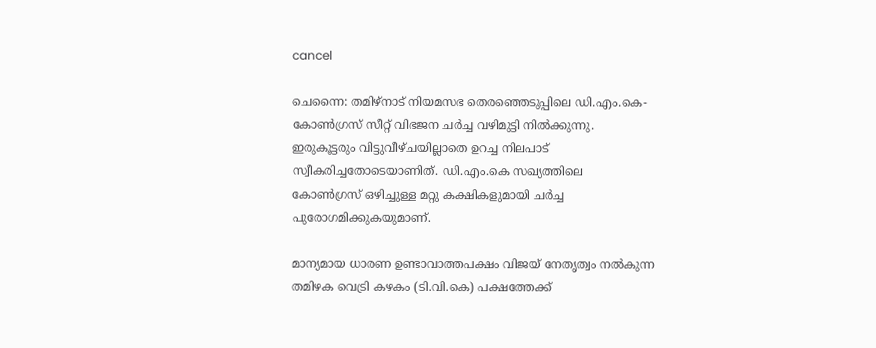cancel

ചെന്നൈ: തമിഴ്നാട് നിയമസഭ തെരഞ്ഞെടുപ്പിലെ ഡി.എം.കെ-കോൺഗ്രസ് സീറ്റ് വിഭജന ചർച്ച വഴിമുട്ടി നിൽക്കുന്നു. ഇരുകൂട്ടരും വിട്ടുവീഴ്ചയില്ലാതെ ഉറച്ച നിലപാട് സ്വീകരിച്ചതോടെയാണിത്. ഡി.എം.കെ സഖ്യത്തിലെ കോൺഗ്രസ് ഒഴിച്ചുള്ള മറ്റു കക്ഷികളുമായി ചർച്ച പുരോഗമിക്കുകയുമാണ്.

മാന്യമായ ധാരണ ഉണ്ടാവാത്തപക്ഷം വിജയ് നേതൃത്വം നൽകുന്ന തമിഴക വെട്രി കഴകം (ടി.വി.കെ) പക്ഷത്തേക്ക്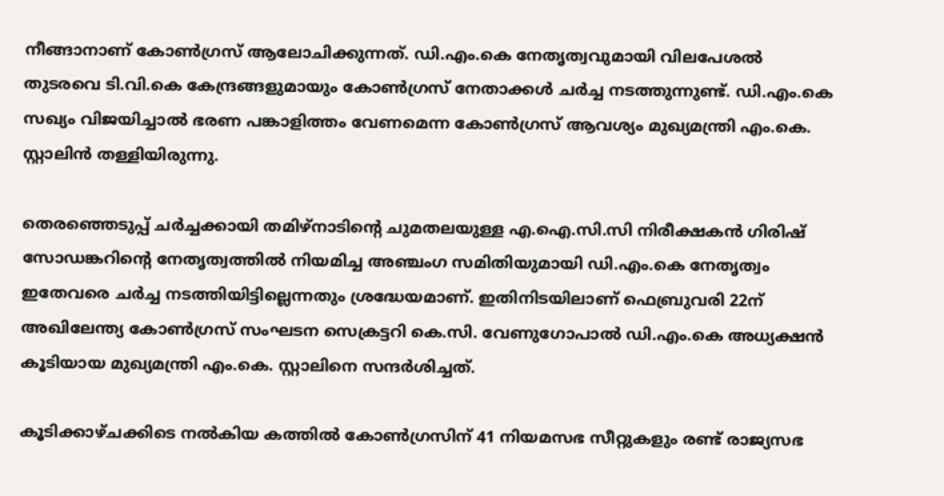നീങ്ങാനാണ് കോൺഗ്രസ് ആലോചിക്കുന്നത്. ഡി.എം.കെ നേതൃത്വവുമായി വിലപേശൽ തുടരവെ ടി.വി.കെ കേന്ദ്രങ്ങളുമായും കോൺഗ്രസ് നേതാക്കൾ ചർച്ച നടത്തുന്നുണ്ട്. ഡി.എം.കെ സഖ്യം വിജയിച്ചാൽ ഭരണ പങ്കാളിത്തം വേണമെന്ന കോൺഗ്രസ് ആവശ്യം മുഖ്യമന്ത്രി എം.കെ. സ്റ്റാലിൻ തള്ളിയിരുന്നു.

തെരഞ്ഞെടുപ്പ് ചർച്ചക്കായി തമിഴ്നാടിന്റെ ചുമതലയുള്ള എ.ഐ.സി.സി നിരീക്ഷകൻ ഗിരിഷ് സോഡങ്കറിന്റെ നേതൃത്വത്തിൽ നിയമിച്ച അഞ്ചംഗ സമിതിയുമായി ഡി.എം.കെ നേതൃത്വം ഇതേവരെ ചർച്ച നടത്തിയിട്ടില്ലെന്നതും ശ്രദ്ധേയമാണ്. ഇതിനിടയിലാണ് ഫെബ്രുവരി 22ന് അഖിലേന്ത്യ കോൺഗ്രസ് സംഘടന സെക്രട്ടറി കെ.സി. വേണുഗോപാൽ ഡി.എം.കെ അധ്യക്ഷൻ കൂടിയായ മുഖ്യമന്ത്രി എം.കെ. സ്റ്റാലിനെ സന്ദർശിച്ചത്.

കൂടിക്കാഴ്ചക്കിടെ നൽകിയ കത്തിൽ കോൺഗ്രസിന് 41 നിയമസഭ സീറ്റുകളും രണ്ട് രാജ്യസഭ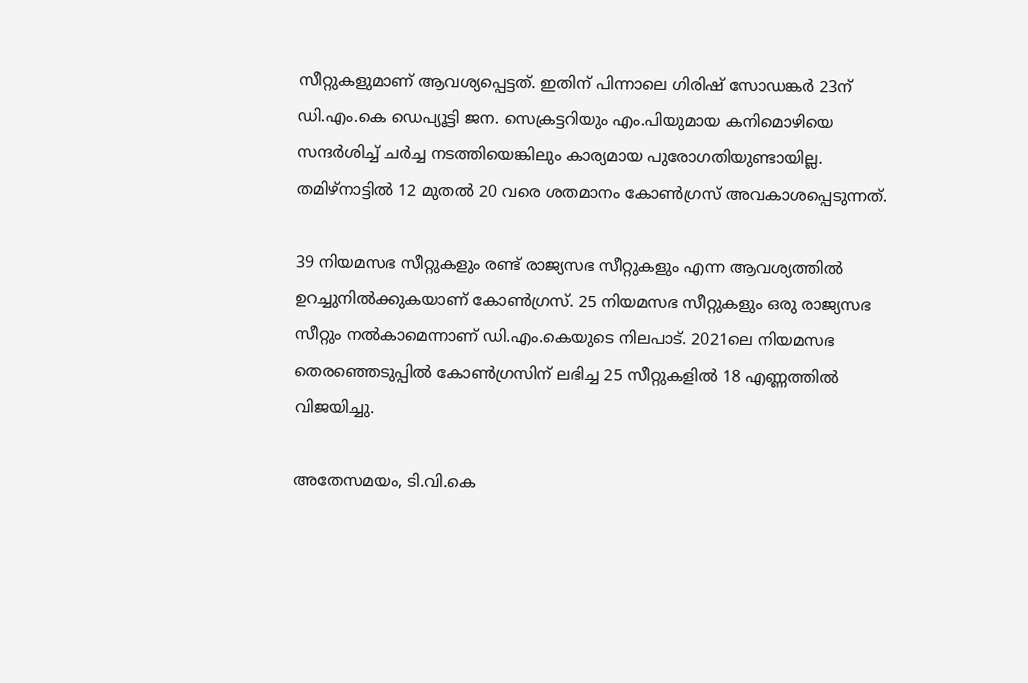സീറ്റുകളുമാണ് ആവശ്യപ്പെട്ടത്. ഇതിന് പിന്നാലെ ഗിരിഷ് സോഡങ്കർ 23ന് ഡി.എം.കെ ഡെപ്യൂട്ടി ജന. സെക്രട്ടറിയും എം.പിയുമായ കനിമൊഴിയെ സന്ദർശിച്ച് ചർച്ച നടത്തിയെങ്കിലും കാര്യമായ പുരോഗതിയുണ്ടായില്ല. തമിഴ്നാട്ടിൽ 12 മുതൽ 20 വരെ ശതമാനം കോൺഗ്രസ് അവകാശപ്പെടുന്നത്.

39 നിയമസഭ സീറ്റുകളും രണ്ട് രാജ്യസഭ സീറ്റുകളും എന്ന ആവശ്യത്തിൽ ഉറച്ചുനിൽക്കുകയാണ് കോൺഗ്രസ്. 25 നിയമസഭ സീറ്റുകളും ഒരു രാജ്യസഭ സീറ്റും നൽകാമെന്നാണ് ഡി.എം.കെയുടെ നിലപാട്. 2021ലെ നിയമസഭ തെരഞ്ഞെടുപ്പിൽ കോൺഗ്രസിന് ലഭിച്ച 25 സീറ്റുകളിൽ 18 എണ്ണത്തിൽ വിജയിച്ചു.

അതേസമയം, ടി.വി.കെ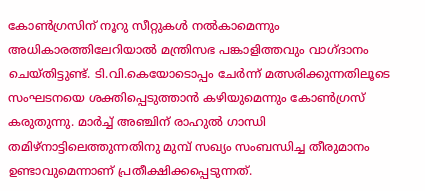കോൺഗ്രസിന് നൂറു സീറ്റുകൾ നൽകാമെന്നും അധികാരത്തിലേറിയാൽ മന്ത്രിസഭ പങ്കാളിത്തവും വാഗ്ദാനം ചെയ്തിട്ടുണ്ട്. ടി.വി.കെയോടൊപ്പം ചേർന്ന് മത്സരിക്കുന്നതിലൂടെ സംഘടനയെ ശക്തിപ്പെടുത്താൻ കഴിയുമെന്നും കോൺഗ്രസ് കരുതുന്നു. മാർച്ച് അഞ്ചിന് രാഹുൽ ഗാന്ധി തമിഴ്നാട്ടിലെത്തുന്നതിനു മുമ്പ് സഖ്യം സംബന്ധിച്ച തീരുമാനം ഉണ്ടാവുമെന്നാണ് പ്രതീക്ഷിക്കപ്പെടുന്നത്.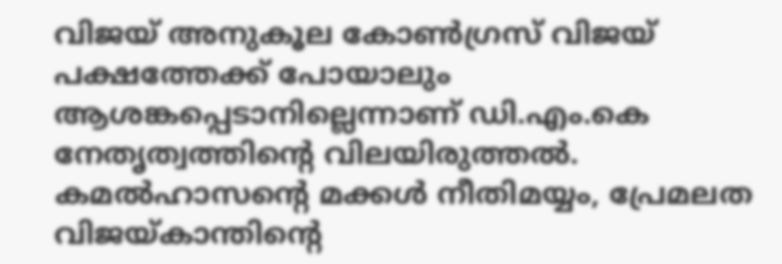വിജയ് അനുകൂല കോൺഗ്രസ് വിജയ് പക്ഷത്തേക്ക് പോയാലും ആശങ്കപ്പെടാനില്ലെന്നാണ് ഡി.എം.കെ നേതൃത്വത്തിന്റെ വിലയിരുത്തൽ. കമൽഹാസന്റെ മക്കൾ നീതിമയ്യം, പ്രേമലത വിജയ്കാന്തിന്റെ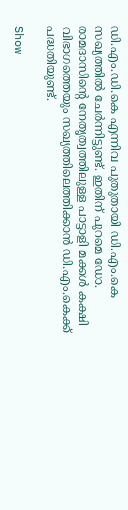ഡി.എം.ഡി.കെ എന്നിവ പുതുതായി ഡി.എം.കെ സഖ്യത്തിൽ ചേർന്നിട്ടുണ്ട്. ഇതിന് പുറമെ ഡോ. രാമദാസിന്റെ നേതൃത്വത്തിലുള്ള പാട്ടാളി മക്കൾ കക്ഷി വിഭാഗത്തെയും സഖ്യത്തിലെത്തിക്കാൻ ഡി.എം.കെക്ക് പദ്ധതിയുണ്ട്.

Show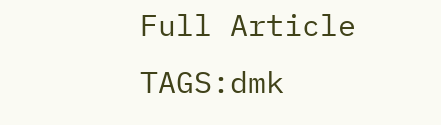Full Article
TAGS:dmk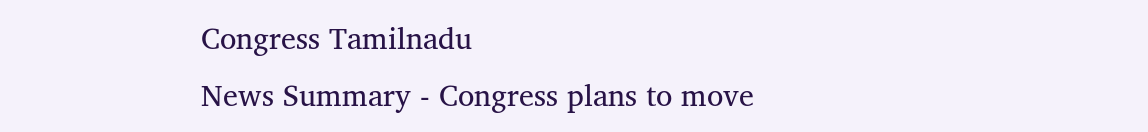Congress Tamilnadu
News Summary - Congress plans to move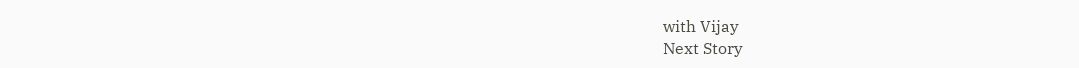with Vijay
Next Story